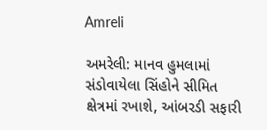Amreli

અમરેલી: માનવ હુમલામાં સંડોવાયેલા સિંહોને સીમિત ક્ષેત્રમાં રખાશે, આંબરડી સફારી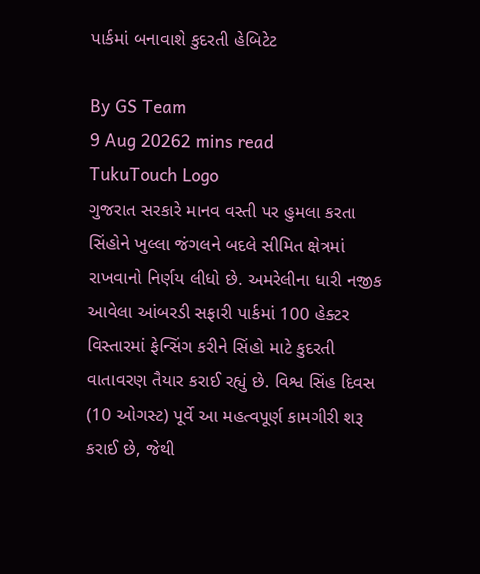પાર્કમાં બનાવાશે કુદરતી હેબિટેટ

By GS Team
9 Aug 20262 mins read
TukuTouch Logo
ગુજરાત સરકારે માનવ વસ્તી પર હુમલા કરતા સિંહોને ખુલ્લા જંગલને બદલે સીમિત ક્ષેત્રમાં રાખવાનો નિર્ણય લીધો છે. અમરેલીના ધારી નજીક આવેલા આંબરડી સફારી પાર્કમાં 100 હેક્ટર વિસ્તારમાં ફેન્સિંગ કરીને સિંહો માટે કુદરતી વાતાવરણ તૈયાર કરાઈ રહ્યું છે. વિશ્વ સિંહ દિવસ (10 ઓગસ્ટ) પૂર્વે આ મહત્વપૂર્ણ કામગીરી શરૂ કરાઈ છે, જેથી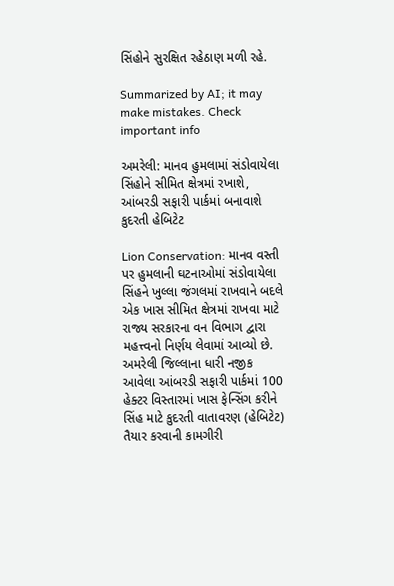સિંહોને સુરક્ષિત રહેઠાણ મળી રહે.

Summarized by AI; it may make mistakes. Check important info

અમરેલી: માનવ હુમલામાં સંડોવાયેલા સિંહોને સીમિત ક્ષેત્રમાં રખાશે, આંબરડી સફારી પાર્કમાં બનાવાશે કુદરતી હેબિટેટ

Lion Conservation: માનવ વસ્તી પર હુમલાની ઘટનાઓમાં સંડોવાયેલા સિંહને ખુલ્લા જંગલમાં રાખવાને બદલે એક ખાસ સીમિત ક્ષેત્રમાં રાખવા માટે રાજ્ય સરકારના વન વિભાગ દ્વારા મહત્ત્વનો નિર્ણય લેવામાં આવ્યો છે. અમરેલી જિલ્લાના ધારી નજીક આવેલા આંબરડી સફારી પાર્કમાં 100 હેક્ટર વિસ્તારમાં ખાસ ફેન્સિંગ કરીને સિંહ માટે કુદરતી વાતાવરણ (હેબિટેટ) તૈયાર કરવાની કામગીરી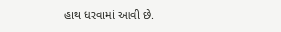હાથ ધરવામાં આવી છે.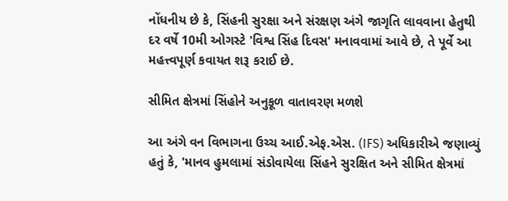નોંધનીય છે કે, સિંહની સુરક્ષા અને સંરક્ષણ અંગે જાગૃતિ લાવવાના હેતુથી દર વર્ષે 10મી ઓગસ્ટે 'વિશ્વ સિંહ દિવસ' મનાવવામાં આવે છે, તે પૂર્વે આ મહત્ત્વપૂર્ણ કવાયત શરૂ કરાઈ છે.

સીમિત ક્ષેત્રમાં સિંહોને અનુકૂળ વાતાવરણ મળશે

આ અંગે વન વિભાગના ઉચ્ચ આઈ.એફ.એસ. (IFS) અધિકારીએ જણાવ્યું હતું કે, 'માનવ હુમલામાં સંડોવાયેલા સિંહને સુરક્ષિત અને સીમિત ક્ષેત્રમાં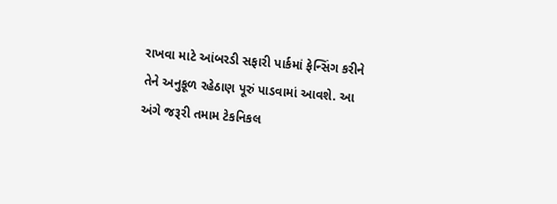રાખવા માટે આંબરડી સફારી પાર્કમાં ફેન્સિંગ કરીને તેને અનુકૂળ રહેઠાણ પૂરું પાડવામાં આવશે. આ અંગે જરૂરી તમામ ટેકનિકલ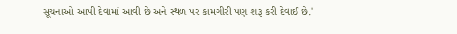સૂચનાઓ આપી દેવામાં આવી છે અને સ્થળ પર કામગીરી પણ શરૂ કરી દેવાઈ છે.'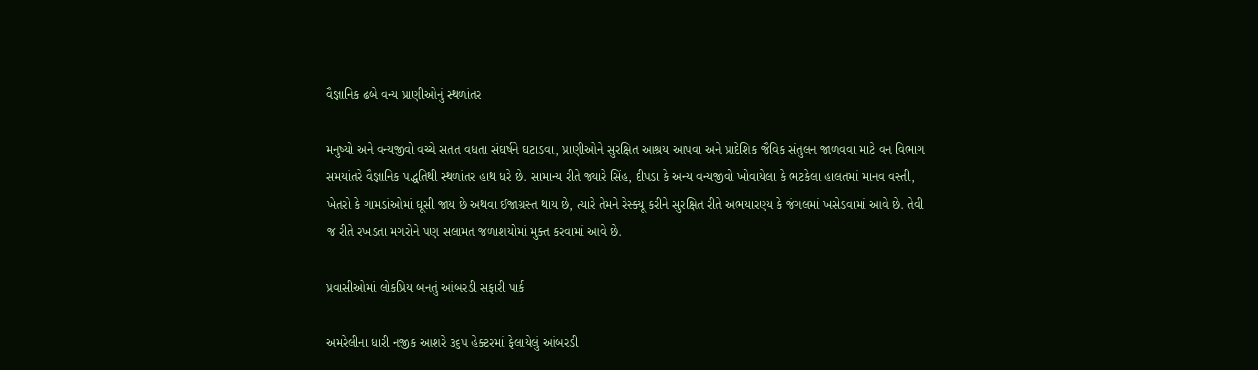વૈજ્ઞાનિક ઢબે વન્ય પ્રાણીઓનું સ્થળાંતર

મનુષ્યો અને વન્યજીવો વચ્ચે સતત વધતા સંઘર્ષને ઘટાડવા, પ્રાણીઓને સુરક્ષિત આશ્રય આપવા અને પ્રાદેશિક જૈવિક સંતુલન જાળવવા માટે વન વિભાગ સમયાંતરે વૈજ્ઞાનિક પદ્ધતિથી સ્થળાંતર હાથ ધરે છે. સામાન્ય રીતે જ્યારે સિંહ, દીપડા કે અન્ય વન્યજીવો ખોવાયેલા કે ભટકેલા હાલતમાં માનવ વસ્તી, ખેતરો કે ગામડાંઓમાં ઘૂસી જાય છે અથવા ઈજાગ્રસ્ત થાય છે, ત્યારે તેમને રેસ્ક્યૂ કરીને સુરક્ષિત રીતે અભયારણ્ય કે જંગલમાં ખસેડવામાં આવે છે. તેવી જ રીતે રખડતા મગરોને પણ સલામત જળાશયોમાં મુક્ત કરવામાં આવે છે.

પ્રવાસીઓમાં લોકપ્રિય બનતું આંબરડી સફારી પાર્ક

અમરેલીના ધારી નજીક આશરે ૩૬૫ હેક્ટરમાં ફેલાયેલું આંબરડી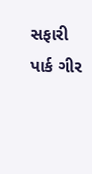સફારી પાર્ક ગીર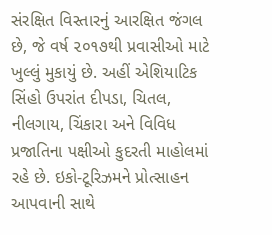સંરક્ષિત વિસ્તારનું આરક્ષિત જંગલ છે, જે વર્ષ ૨૦૧૭થી પ્રવાસીઓ માટે ખુલ્લું મુકાયું છે. અહીં એશિયાટિક સિંહો ઉપરાંત દીપડા, ચિતલ, નીલગાય, ચિંકારા અને વિવિધ પ્રજાતિના પક્ષીઓ કુદરતી માહોલમાં રહે છે. ઇકો-ટૂરિઝમને પ્રોત્સાહન આપવાની સાથે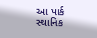આ પાર્ક સ્થાનિક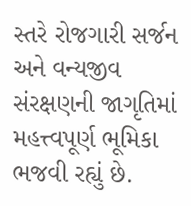સ્તરે રોજગારી સર્જન અને વન્યજીવ સંરક્ષણની જાગૃતિમાં મહત્ત્વપૂર્ણ ભૂમિકા ભજવી રહ્યું છે.